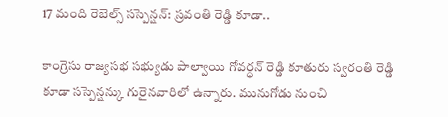17 మంది రెబెల్స్ సస్పెన్షన్: స్రవంతి రెడ్డి కూడా..

కాంగ్రెసు రాజ్యసభ సభ్యుడు పాల్వాయి గోవర్ధన్ రెడ్డి కూతురు స్వరంతి రెడ్డి కూడా సస్పెన్షన్కు గురైనవారిలో ఉన్నారు. మునుగోడు నుంచి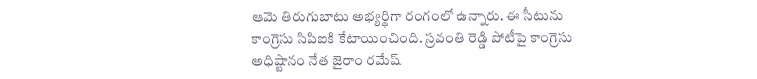ఆమె తిరుగుబాటు అభ్యర్థిగా రంగంలో ఉన్నారు. ఈ సీటును కాంగ్రెసు సిపిఐకి కేటాయించింది. స్రవంతి రెడ్డి పోటీపై కాంగ్రెసు అధిష్టానం నేత జైరాం రమేష్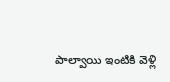పాల్వాయి ఇంటికి వెళ్లి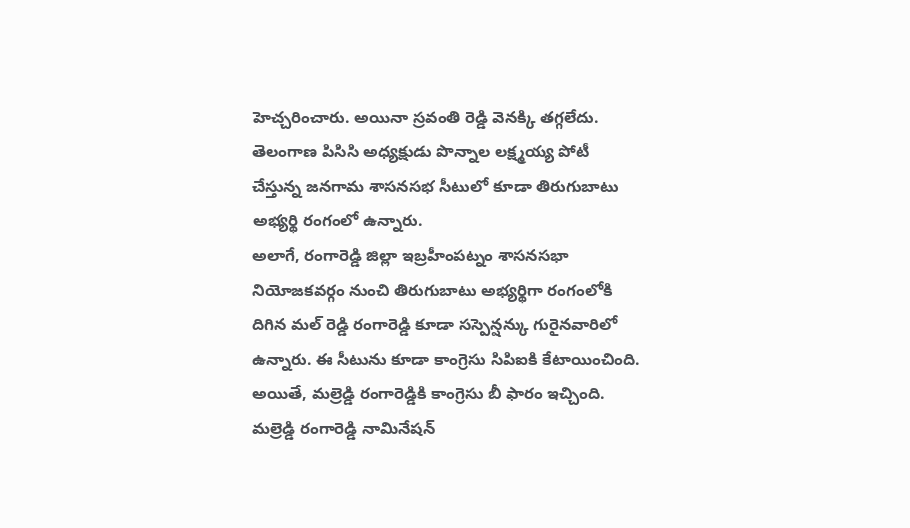హెచ్చరించారు. అయినా స్రవంతి రెడ్డి వెనక్కి తగ్గలేదు. తెలంగాణ పిసిసి అధ్యక్షుడు పొన్నాల లక్ష్మయ్య పోటీ చేస్తున్న జనగామ శాసనసభ సీటులో కూడా తిరుగుబాటు అభ్యర్థి రంగంలో ఉన్నారు.
అలాగే, రంగారెడ్డి జిల్లా ఇబ్రహీంపట్నం శాసనసభా నియోజకవర్గం నుంచి తిరుగుబాటు అభ్యర్థిగా రంగంలోకి దిగిన మల్ రెడ్డి రంగారెడ్డి కూడా సస్పెన్షన్కు గురైనవారిలో ఉన్నారు. ఈ సీటును కూడా కాంగ్రెసు సిపిఐకి కేటాయించింది. అయితే, మల్రెడ్డి రంగారెడ్డికి కాంగ్రెసు బీ ఫారం ఇచ్చింది. మల్రెడ్డి రంగారెడ్డి నామినేషన్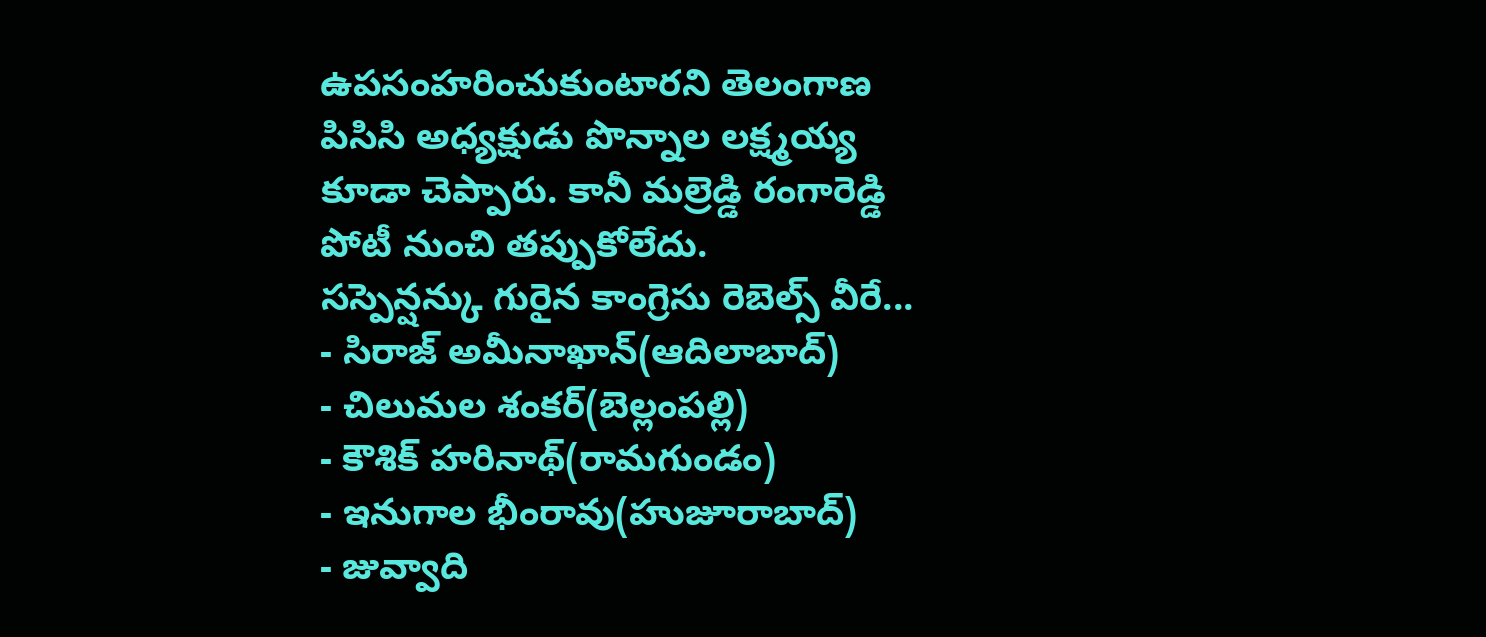ఉపసంహరించుకుంటారని తెలంగాణ పిసిసి అధ్యక్షుడు పొన్నాల లక్ష్మయ్య కూడా చెప్పారు. కానీ మల్రెడ్డి రంగారెడ్డి పోటీ నుంచి తప్పుకోలేదు.
సస్పెన్షన్కు గురైన కాంగ్రెసు రెబెల్స్ వీరే...
- సిరాజ్ అమీనాఖాన్(ఆదిలాబాద్)
- చిలుమల శంకర్(బెల్లంపల్లి)
- కౌశిక్ హరినాథ్(రామగుండం)
- ఇనుగాల భీంరావు(హుజూరాబాద్)
- జువ్వాది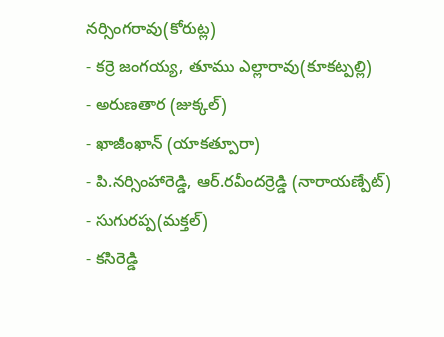నర్సింగరావు(కోరుట్ల)
- కర్రె జంగయ్య, తూము ఎల్లారావు(కూకట్పల్లి)
- అరుణతార (జుక్కల్)
- ఖాజీంఖాన్ (యాకత్పూరా)
- పి.నర్సింహారెడ్డి, ఆర్.రవీందర్రెడ్డి (నారాయణ్పేట్)
- సుగురప్ప(మక్తల్)
- కసిరెడ్డి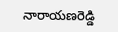నారాయణరెడ్డి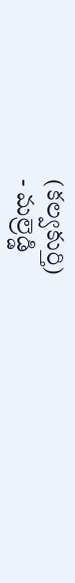(కల్వకుర్తి)
- మల్రెడ్డి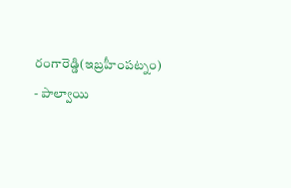రంగారెడ్డి(ఇబ్రహీంపట్నం)
- పాల్వాయి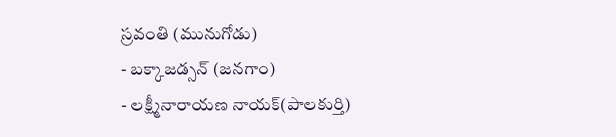స్రవంతి (మునుగోడు)
- బక్కాజడ్సన్ (జనగాం)
- లక్ష్మీనారాయణ నాయక్(పాలకుర్తి)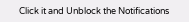Click it and Unblock the Notifications